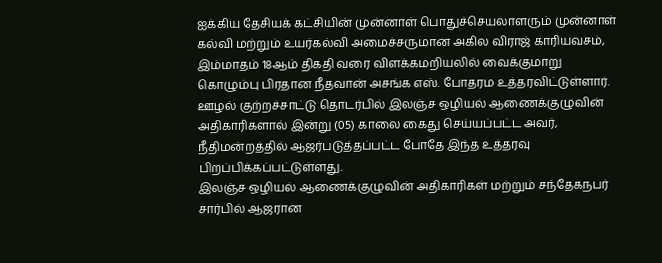ஐக்கிய தேசியக் கட்சியின் முன்னாள் பொதுச்செயலாளரும் முன்னாள் கல்வி மற்றும் உயர்கல்வி அமைச்சருமான அகில விராஜ் காரியவசம், இம்மாதம் 18ஆம் திகதி வரை விளக்கமறியலில் வைக்குமாறு கொழும்பு பிரதான நீதவான் அசங்க எஸ். போதரம உத்தரவிட்டுள்ளார்.
ஊழல் குற்றச்சாட்டு தொடர்பில் இலஞ்ச ஒழியல் ஆணைக்குழுவின் அதிகாரிகளால் இன்று (05) காலை கைது செய்யப்பட்ட அவர், நீதிமன்றத்தில் ஆஜர்படுத்தப்பட்ட போதே இந்த உத்தரவு பிறப்பிக்கப்பட்டுள்ளது.
இலஞ்ச ஒழியல் ஆணைக்குழுவின் அதிகாரிகள் மற்றும் சந்தேகநபர் சார்பில் ஆஜரான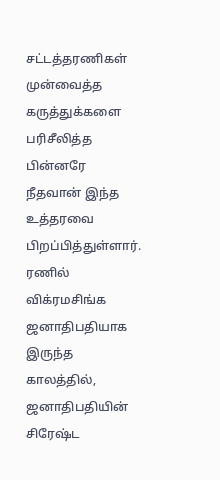சட்டத்தரணிகள் முன்வைத்த கருத்துக்களை பரிசீலித்த பின்னரே நீதவான் இந்த உத்தரவை பிறப்பித்துள்ளார்.
ரணில் விக்ரமசிங்க ஜனாதிபதியாக இருந்த காலத்தில், ஜனாதிபதியின் சிரேஷ்ட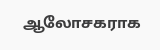ஆலோசகராக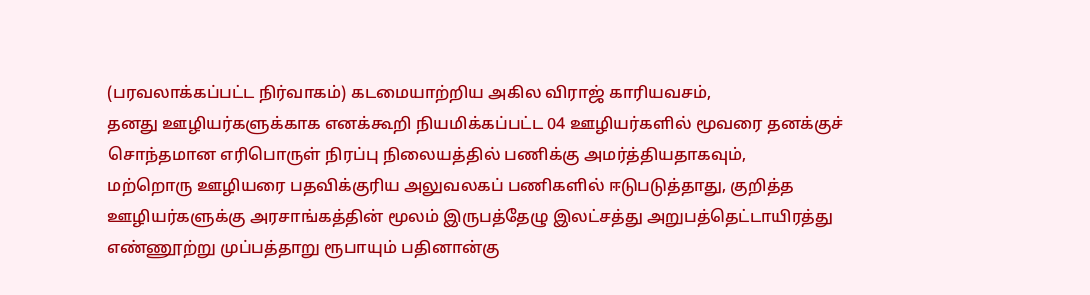(பரவலாக்கப்பட்ட நிர்வாகம்) கடமையாற்றிய அகில விராஜ் காரியவசம்,
தனது ஊழியர்களுக்காக எனக்கூறி நியமிக்கப்பட்ட 04 ஊழியர்களில் மூவரை தனக்குச் சொந்தமான எரிபொருள் நிரப்பு நிலையத்தில் பணிக்கு அமர்த்தியதாகவும்,
மற்றொரு ஊழியரை பதவிக்குரிய அலுவலகப் பணிகளில் ஈடுபடுத்தாது, குறித்த ஊழியர்களுக்கு அரசாங்கத்தின் மூலம் இருபத்தேழு இலட்சத்து அறுபத்தெட்டாயிரத்து எண்ணூற்று முப்பத்தாறு ரூபாயும் பதினான்கு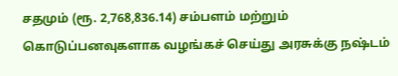சதமும் (ரூ. 2,768,836.14) சம்பளம் மற்றும் கொடுப்பனவுகளாக வழங்கச் செய்து அரசுக்கு நஷ்டம்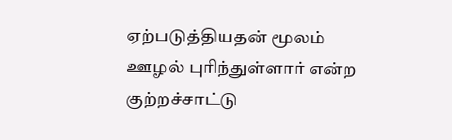ஏற்படுத்தியதன் மூலம் ஊழல் புரிந்துள்ளார் என்ற குற்றச்சாட்டு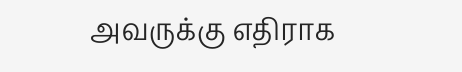அவருக்கு எதிராக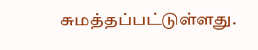சுமத்தப்பட்டுள்ளது.